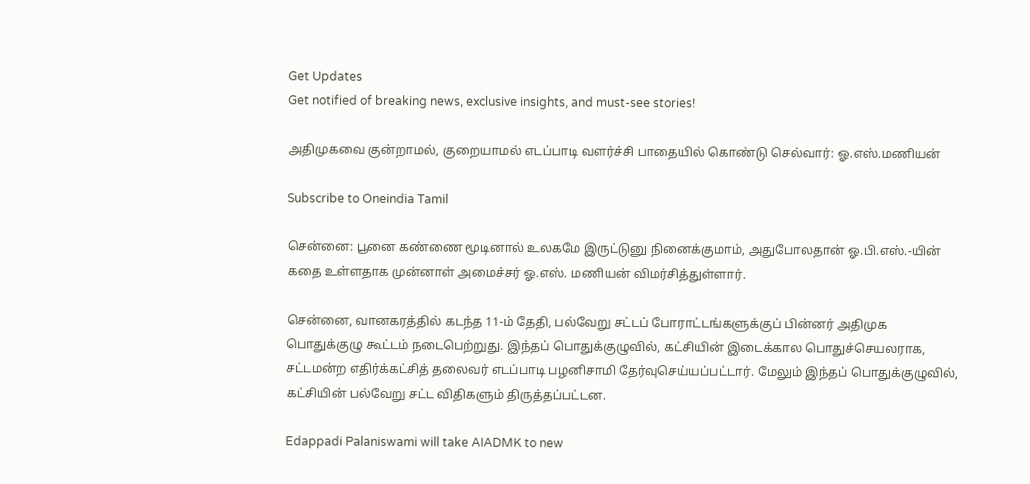Get Updates
Get notified of breaking news, exclusive insights, and must-see stories!

அதிமுகவை குன்றாமல், குறையாமல் எடப்பாடி வளர்ச்சி பாதையில் கொண்டு செல்வார்: ஓ.எஸ்.மணியன்

Subscribe to Oneindia Tamil

சென்னை: பூனை கண்ணை மூடினால் உலகமே இருட்டுனு நினைக்குமாம், அதுபோலதான் ஓ.பி.எஸ்.-யின் கதை உள்ளதாக முன்னாள் அமைச்சர் ஓ.எஸ். மணியன் விமர்சித்துள்ளார்.

சென்னை, வானகரத்தில் கடந்த 11-ம் தேதி, பல்வேறு சட்டப் போராட்டங்களுக்குப் பின்னர் அதிமுக பொதுக்குழு கூட்டம் நடைபெற்றுது. இந்தப் பொதுக்குழுவில், கட்சியின் இடைக்கால பொதுச்செயலராக, சட்டமன்ற எதிர்க்கட்சித் தலைவர் எடப்பாடி பழனிசாமி தேர்வுசெய்யப்பட்டார். மேலும் இந்தப் பொதுக்குழுவில், கட்சியின் பல்வேறு சட்ட விதிகளும் திருத்தப்பட்டன.

Edappadi Palaniswami will take AIADMK to new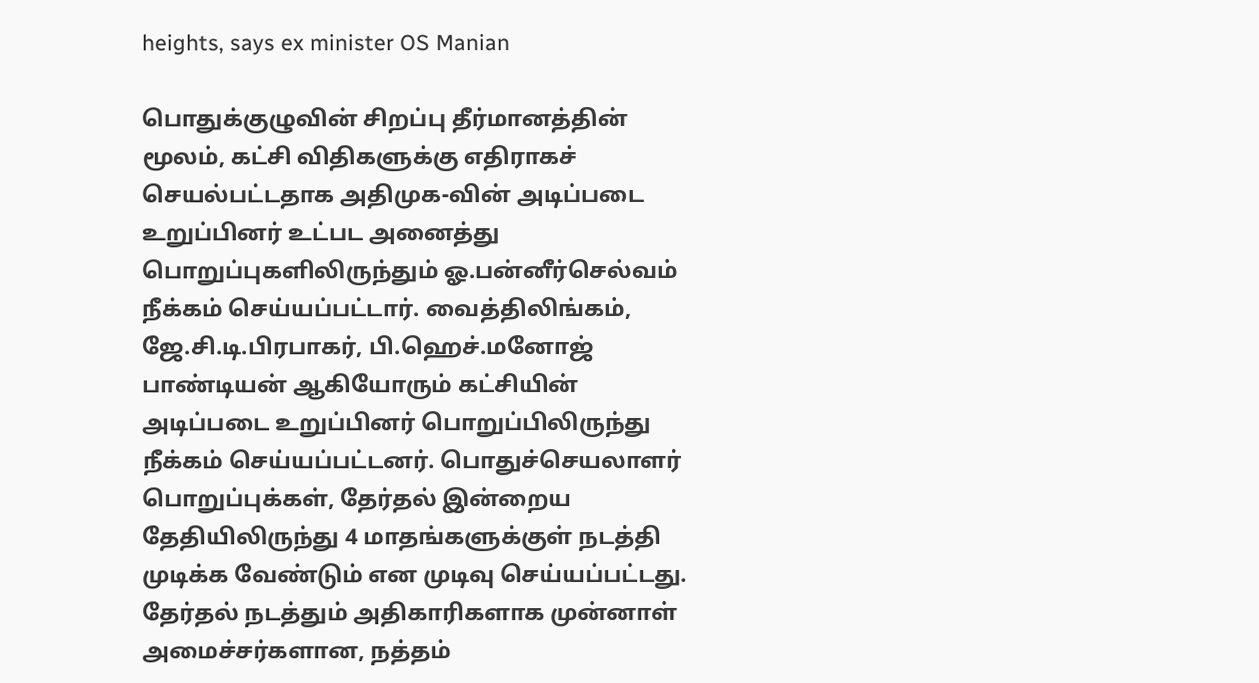heights, says ex minister OS Manian

பொதுக்குழுவின் சிறப்பு தீர்மானத்தின் மூலம், கட்சி விதிகளுக்கு எதிராகச் செயல்பட்டதாக அதிமுக-வின் அடிப்படை உறுப்பினர் உட்பட அனைத்து பொறுப்புகளிலிருந்தும் ஓ.பன்னீர்செல்வம் நீக்கம் செய்யப்பட்டார். வைத்திலிங்கம், ஜே.சி.டி.பிரபாகர், பி.ஹெச்.மனோஜ் பாண்டியன் ஆகியோரும் கட்சியின் அடிப்படை உறுப்பினர் பொறுப்பிலிருந்து நீக்கம் செய்யப்பட்டனர். பொதுச்செயலாளர் பொறுப்புக்கள், தேர்தல் இன்றைய தேதியிலிருந்து 4 மாதங்களுக்குள் நடத்தி முடிக்க வேண்டும் என முடிவு செய்யப்பட்டது. தேர்தல் நடத்தும் அதிகாரிகளாக முன்னாள் அமைச்சர்களான, நத்தம்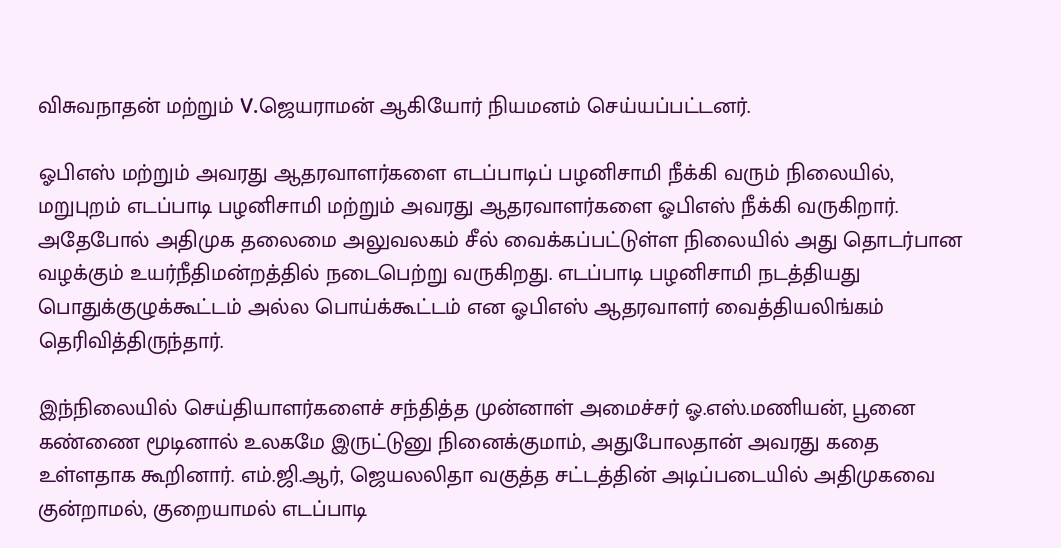விசுவநாதன் மற்றும் V.ஜெயராமன் ஆகியோர் நியமனம் செய்யப்பட்டனர்.

ஓபிஎஸ் மற்றும் அவரது ஆதரவாளர்களை எடப்பாடிப் பழனிசாமி நீக்கி வரும் நிலையில், மறுபுறம் எடப்பாடி பழனிசாமி மற்றும் அவரது ஆதரவாளர்களை ஓபிஎஸ் நீக்கி வருகிறார். அதேபோல் அதிமுக தலைமை அலுவலகம் சீல் வைக்கப்பட்டுள்ள நிலையில் அது தொடர்பான வழக்கும் உயர்நீதிமன்றத்தில் நடைபெற்று வருகிறது. எடப்பாடி பழனிசாமி நடத்தியது பொதுக்குழுக்கூட்டம் அல்ல பொய்க்கூட்டம் என ஓபிஎஸ் ஆதரவாளர் வைத்தியலிங்கம் தெரிவித்திருந்தார்.

இந்நிலையில் செய்தியாளர்களைச் சந்தித்த முன்னாள் அமைச்சர் ஓ.எஸ்.மணியன், பூனை கண்ணை மூடினால் உலகமே இருட்டுனு நினைக்குமாம், அதுபோலதான் அவரது கதை உள்ளதாக கூறினார். எம்.ஜி.ஆர், ஜெயலலிதா வகுத்த சட்டத்தின் அடிப்படையில் அதிமுகவை குன்றாமல், குறையாமல் எடப்பாடி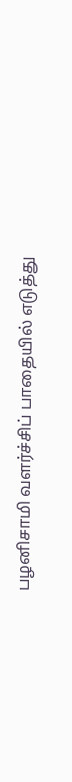பழனிசாமி வளர்ச்சிப் பாதையில் எடுத்து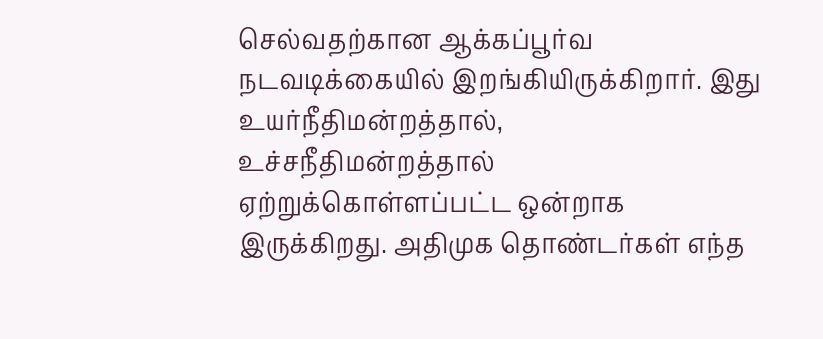செல்வதற்கான ஆக்கப்பூர்வ நடவடிக்கையில் இறங்கியிருக்கிறார். இது உயர்நீதிமன்றத்தால், உச்சநீதிமன்றத்தால் ஏற்றுக்கொள்ளப்பட்ட ஒன்றாக இருக்கிறது. அதிமுக தொண்டர்கள் எந்த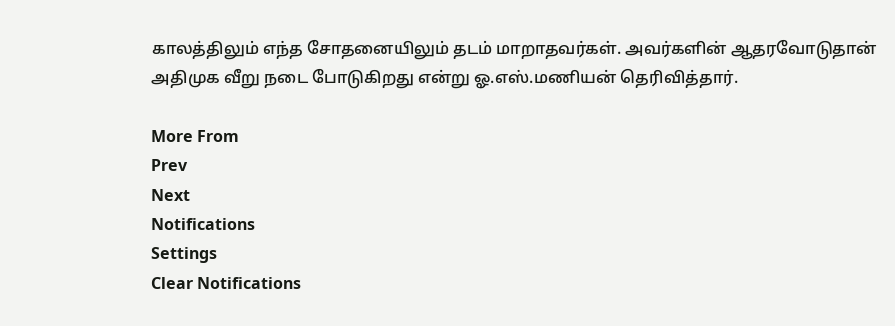காலத்திலும் எந்த சோதனையிலும் தடம் மாறாதவர்கள். அவர்களின் ஆதரவோடுதான் அதிமுக வீறு நடை போடுகிறது என்று ஓ.எஸ்.மணியன் தெரிவித்தார்.

More From
Prev
Next
Notifications
Settings
Clear Notifications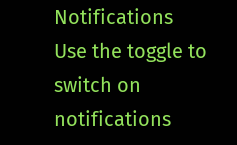Notifications
Use the toggle to switch on notifications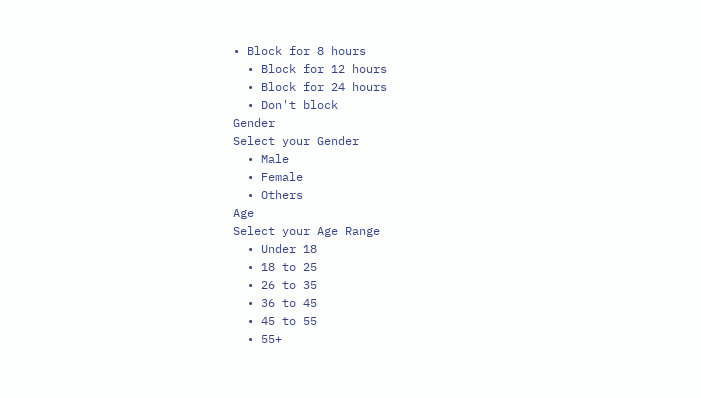• Block for 8 hours
  • Block for 12 hours
  • Block for 24 hours
  • Don't block
Gender
Select your Gender
  • Male
  • Female
  • Others
Age
Select your Age Range
  • Under 18
  • 18 to 25
  • 26 to 35
  • 36 to 45
  • 45 to 55
  • 55+